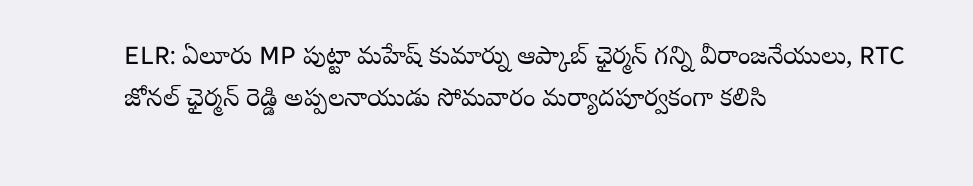ELR: ఏలూరు MP పుట్టా మహేష్ కుమార్ను ఆప్కాబ్ ఛైర్మన్ గన్ని వీరాంజనేయులు, RTC జోనల్ ఛైర్మన్ రెడ్డి అప్పలనాయుడు సోమవారం మర్యాదపూర్వకంగా కలిసి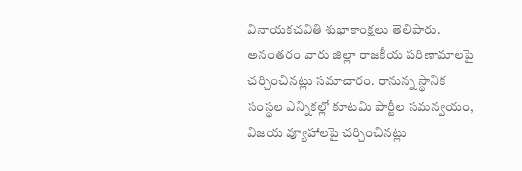వినాయకచవితి శుభాకాంక్షలు తెలిపారు. అనంతరం వారు జిల్లా రాజకీయ పరిణామాలపై చర్చించినట్లు సమాచారం. రానున్న స్థానిక సంస్థల ఎన్నికల్లో కూటమి పార్టీల సమన్వయం, విజయ వ్యూహాలపై చర్చించినట్లు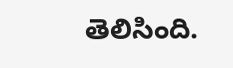తెలిసింది.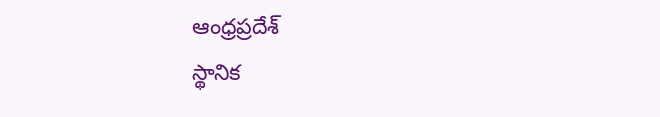ఆంధ్రప్రదేశ్
స్థానిక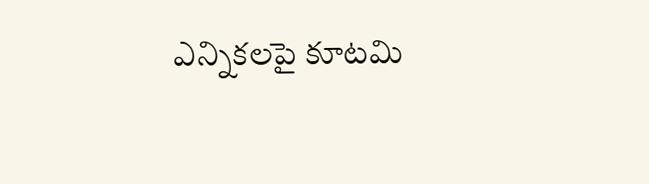ఎన్నికలపై కూటమి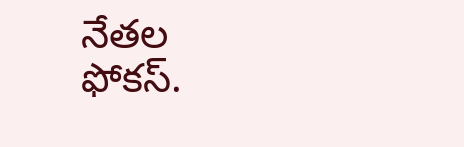నేతల ఫోకస్.